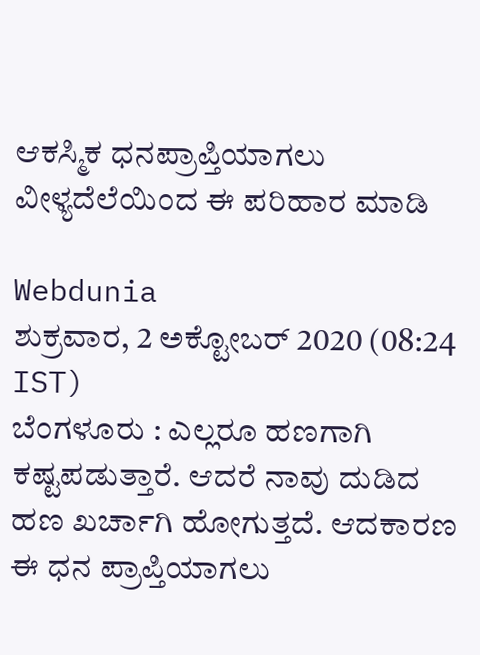ಆಕಸ್ಮಿಕ ಧನಪ್ರಾಪ್ತಿಯಾಗಲು ವೀಳ್ಯದೆಲೆಯಿಂದ ಈ ಪರಿಹಾರ ಮಾಡಿ

Webdunia
ಶುಕ್ರವಾರ, 2 ಅಕ್ಟೋಬರ್ 2020 (08:24 IST)
ಬೆಂಗಳೂರು : ಎಲ್ಲರೂ ಹಣಗಾಗಿ ಕಷ್ಟಪಡುತ್ತಾರೆ. ಆದರೆ ನಾವು ದುಡಿದ ಹಣ ಖರ್ಚಾಗಿ ಹೋಗುತ್ತದೆ. ಆದಕಾರಣ ಈ ಧನ ಪ್ರಾಪ್ತಿಯಾಗಲು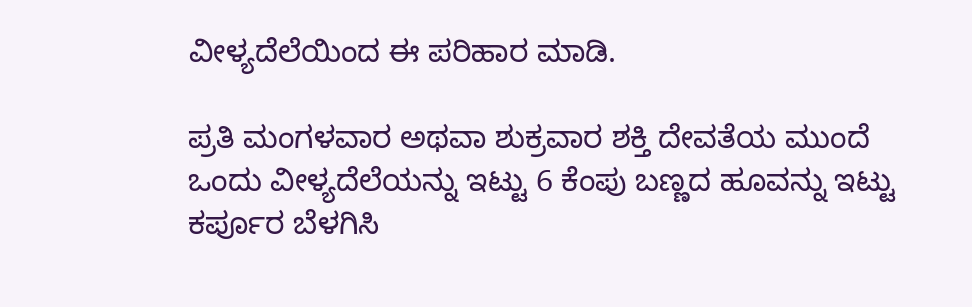ವೀಳ್ಯದೆಲೆಯಿಂದ ಈ ಪರಿಹಾರ ಮಾಡಿ.

ಪ್ರತಿ ಮಂಗಳವಾರ ಅಥವಾ ಶುಕ್ರವಾರ ಶಕ್ತಿ ದೇವತೆಯ ಮುಂದೆ ಒಂದು ವೀಳ್ಯದೆಲೆಯನ್ನು ಇಟ್ಟು 6 ಕೆಂಪು ಬಣ್ಣದ ಹೂವನ್ನು ಇಟ್ಟು ಕರ್ಪೂರ ಬೆಳಗಿಸಿ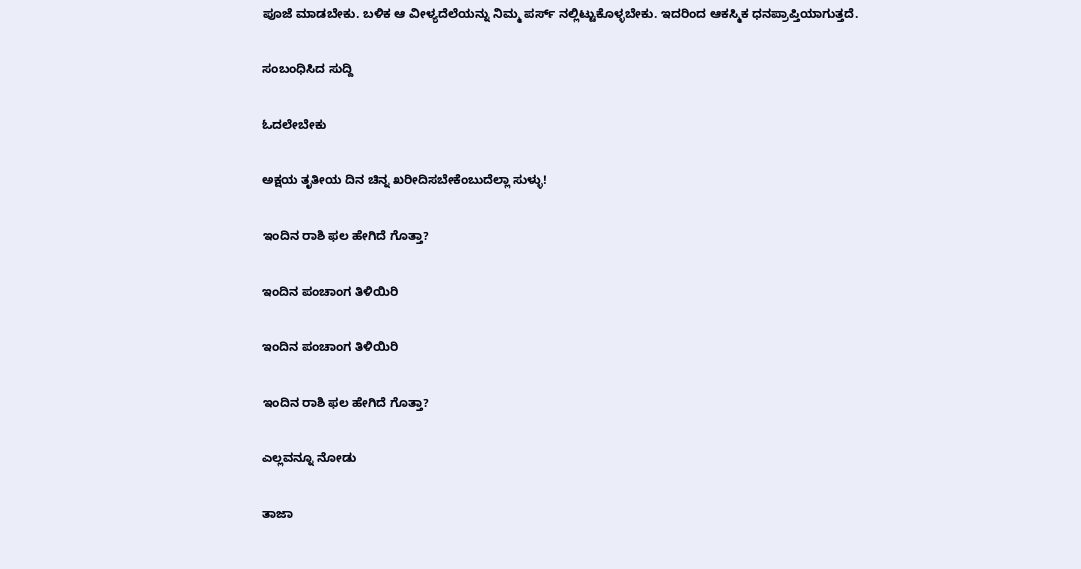ಪೂಜೆ ಮಾಡಬೇಕು. ಬಳಿಕ ಆ ವೀಳ್ಯದೆಲೆಯನ್ನು ನಿಮ್ಮ ಪರ್ಸ್ ನಲ್ಲಿಟ್ಟುಕೊಳ್ಳಬೇಕು. ಇದರಿಂದ ಆಕಸ್ಮಿಕ ಧನಪ್ರಾಪ್ತಿಯಾಗುತ್ತದೆ.

ಸಂಬಂಧಿಸಿದ ಸುದ್ದಿ

ಓದಲೇಬೇಕು

ಅಕ್ಷಯ ತೃತೀಯ ದಿನ ಚಿನ್ನ ಖರೀದಿಸಬೇಕೆಂಬುದೆಲ್ಲಾ ಸುಳ್ಳು!

ಇಂದಿನ ರಾಶಿ ಫಲ ಹೇಗಿದೆ ಗೊತ್ತಾ?

ಇಂದಿನ ಪಂಚಾಂಗ ತಿಳಿಯಿರಿ

ಇಂದಿನ ಪಂಚಾಂಗ ತಿಳಿಯಿರಿ

ಇಂದಿನ ರಾಶಿ ಫಲ ಹೇಗಿದೆ ಗೊತ್ತಾ?

ಎಲ್ಲವನ್ನೂ ನೋಡು

ತಾಜಾ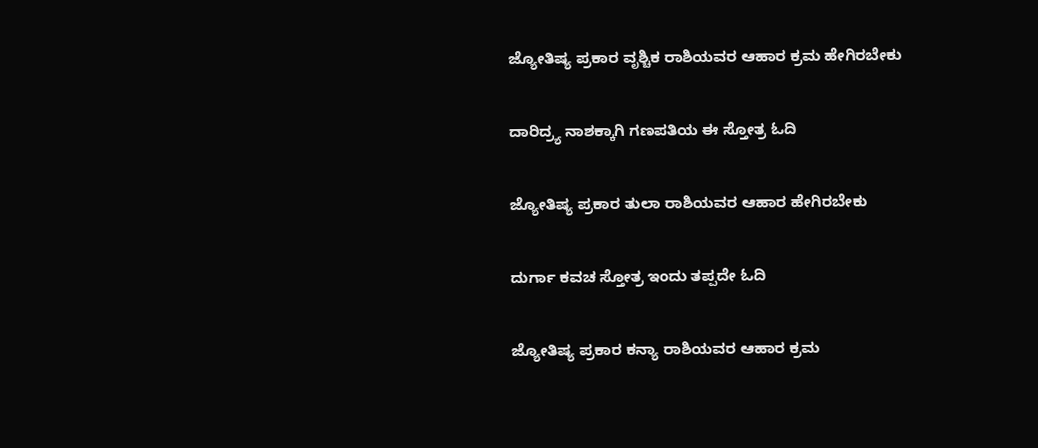ಜ್ಯೋತಿಷ್ಯ ಪ್ರಕಾರ ವೃಶ್ಚಿಕ ರಾಶಿಯವರ ಆಹಾರ ಕ್ರಮ ಹೇಗಿರಬೇಕು

ದಾರಿದ್ರ್ಯ ನಾಶಕ್ಕಾಗಿ ಗಣಪತಿಯ ಈ ಸ್ತೋತ್ರ ಓದಿ

ಜ್ಯೋತಿಷ್ಯ ಪ್ರಕಾರ ತುಲಾ ರಾಶಿಯವರ ಆಹಾರ ಹೇಗಿರಬೇಕು

ದುರ್ಗಾ ಕವಚ ಸ್ತೋತ್ರ ಇಂದು ತಪ್ಪದೇ ಓದಿ

ಜ್ಯೋತಿಷ್ಯ ಪ್ರಕಾರ ಕನ್ಯಾ ರಾಶಿಯವರ ಆಹಾರ ಕ್ರಮ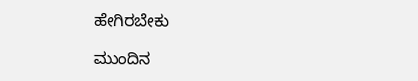ಹೇಗಿರಬೇಕು

ಮುಂದಿನ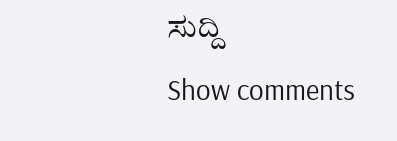ಸುದ್ದಿ
Show comments